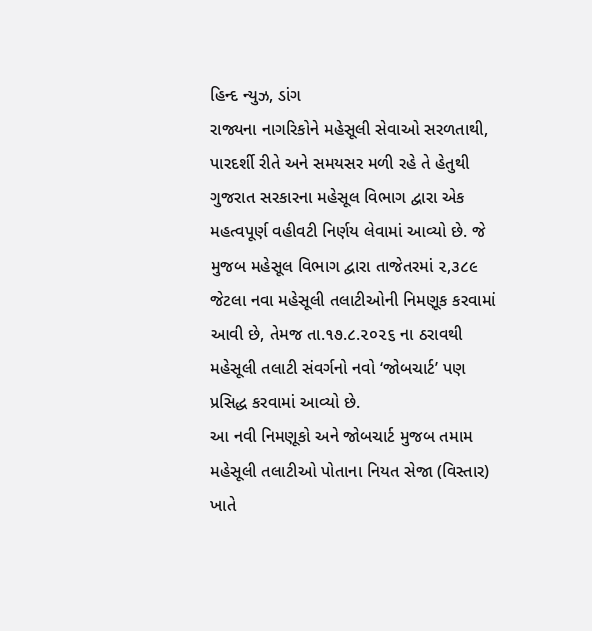હિન્દ ન્યુઝ, ડાંગ
રાજ્યના નાગરિકોને મહેસૂલી સેવાઓ સરળતાથી, પારદર્શી રીતે અને સમયસર મળી રહે તે હેતુથી ગુજરાત સરકારના મહેસૂલ વિભાગ દ્વારા એક મહત્વપૂર્ણ વહીવટી નિર્ણય લેવામાં આવ્યો છે. જે મુજબ મહેસૂલ વિભાગ દ્વારા તાજેતરમાં ૨,૩૮૯ જેટલા નવા મહેસૂલી તલાટીઓની નિમણૂક કરવામાં આવી છે, તેમજ તા.૧૭.૮.૨૦૨૬ ના ઠરાવથી મહેસૂલી તલાટી સંવર્ગનો નવો ‘જોબચાર્ટ’ પણ પ્રસિદ્ધ કરવામાં આવ્યો છે.
આ નવી નિમણૂકો અને જોબચાર્ટ મુજબ તમામ મહેસૂલી તલાટીઓ પોતાના નિયત સેજા (વિસ્તાર) ખાતે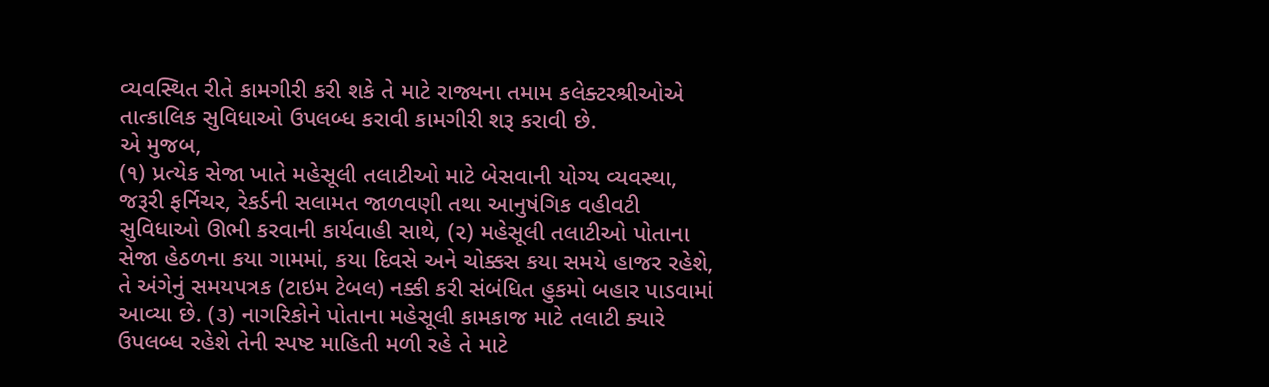વ્યવસ્થિત રીતે કામગીરી કરી શકે તે માટે રાજ્યના તમામ કલેક્ટરશ્રીઓએ તાત્કાલિક સુવિધાઓ ઉપલબ્ધ કરાવી કામગીરી શરૂ કરાવી છે.
એ મુજબ,
(૧) પ્રત્યેક સેજા ખાતે મહેસૂલી તલાટીઓ માટે બેસવાની યોગ્ય વ્યવસ્થા, જરૂરી ફર્નિચર, રેકર્ડની સલામત જાળવણી તથા આનુષંગિક વહીવટી સુવિધાઓ ઊભી કરવાની કાર્યવાહી સાથે, (૨) મહેસૂલી તલાટીઓ પોતાના સેજા હેઠળના કયા ગામમાં, કયા દિવસે અને ચોક્કસ કયા સમયે હાજર રહેશે, તે અંગેનું સમયપત્રક (ટાઇમ ટેબલ) નક્કી કરી સંબંધિત હુકમો બહાર પાડવામાં આવ્યા છે. (૩) નાગરિકોને પોતાના મહેસૂલી કામકાજ માટે તલાટી ક્યારે ઉપલબ્ધ રહેશે તેની સ્પષ્ટ માહિતી મળી રહે તે માટે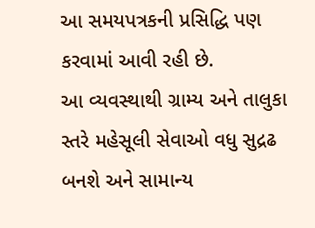આ સમયપત્રકની પ્રસિદ્ધિ પણ કરવામાં આવી રહી છે.
આ વ્યવસ્થાથી ગ્રામ્ય અને તાલુકા સ્તરે મહેસૂલી સેવાઓ વધુ સુદ્રઢ બનશે અને સામાન્ય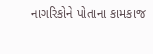નાગરિકોને પોતાના કામકાજ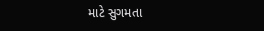માટે સુગમતા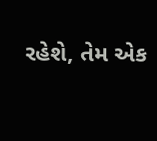રહેશે, તેમ એક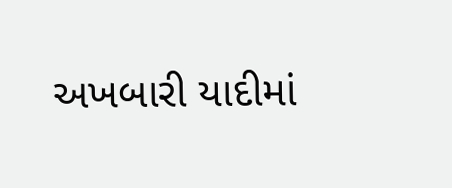અખબારી યાદીમાં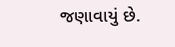જણાવાયું છે.